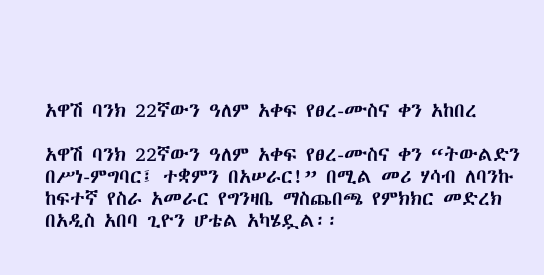አዋሽ ባንክ 22ኛውን ዓለም አቀፍ የፀረ-ሙስና ቀን አከበረ

አዋሽ ባንክ 22ኛውን ዓለም አቀፍ የፀረ-ሙስና ቀን “ትውልድን በሥነ-ምግባር፤ ተቋምን በአሠራር!” በሚል መሪ ሃሳብ ለባንኩ ከፍተኛ የስራ አመራር የግንዛቤ ማስጨበጫ የምክክር መድረክ በአዲስ አበባ ጊዮን ሆቴል አካሄዷል፡፡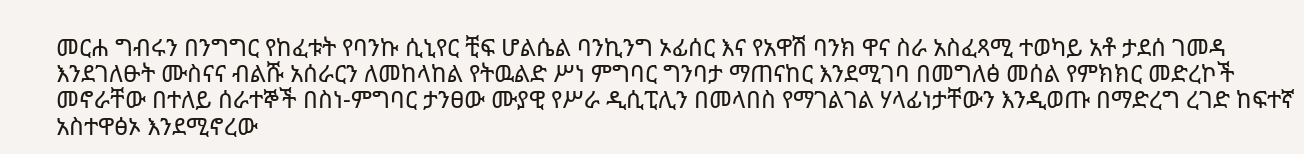መርሐ ግብሩን በንግግር የከፈቱት የባንኩ ሲኒየር ቺፍ ሆልሴል ባንኪንግ ኦፊሰር እና የአዋሽ ባንክ ዋና ስራ አስፈጻሚ ተወካይ አቶ ታደሰ ገመዳ እንደገለፁት ሙስናና ብልሹ አሰራርን ለመከላከል የትዉልድ ሥነ ምግባር ግንባታ ማጠናከር እንደሚገባ በመግለፅ መሰል የምክክር መድረኮች መኖራቸው በተለይ ሰራተኞች በስነ-ምግባር ታንፀው ሙያዊ የሥራ ዲሲፒሊን በመላበስ የማገልገል ሃላፊነታቸውን እንዲወጡ በማድረግ ረገድ ከፍተኛ አስተዋፅኦ እንደሚኖረው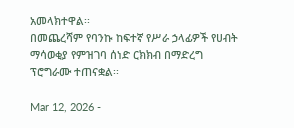አመላክተዋል፡፡
በመጨረሻም የባንኩ ከፍተኛ የሥራ ኃላፊዎች የሀብት ማሳወቂያ የምዝገባ ሰነድ ርክክብ በማድረግ ፕሮግራሙ ተጠናቋል፡፡

Mar 12, 2026 -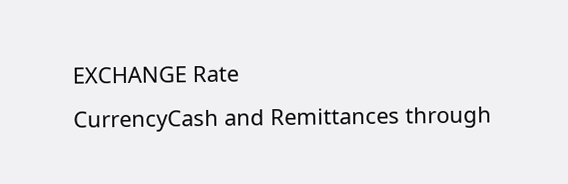EXCHANGE Rate
CurrencyCash and Remittances through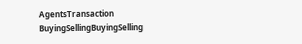AgentsTransaction
BuyingSellingBuyingSelling